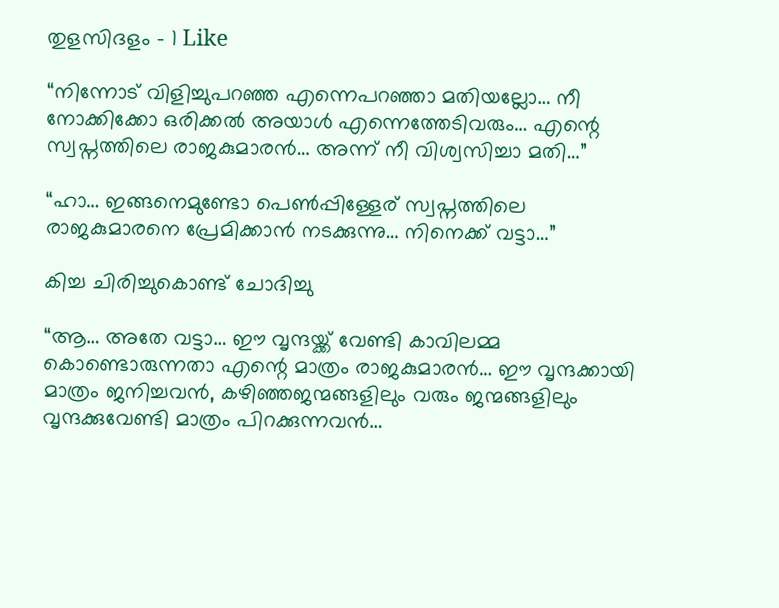തുളസിദളം – 1 Like

“നിന്നോട് വിളിച്ചുപറഞ്ഞ എന്നെപറഞ്ഞാ മതിയല്ലോ… നീ നോക്കിക്കോ ഒരിക്കൽ അയാൾ എന്നെത്തേടിവരും… എന്റെ സ്വപ്നത്തിലെ രാജകുമാരൻ… അന്ന് നീ വിശ്വസിച്ചാ മതി…”

“ഹാ… ഇങ്ങനെമുണ്ടോ പെൺപ്പിള്ളേര് സ്വപ്നത്തിലെ രാജകുമാരനെ പ്രേമിക്കാൻ നടക്കുന്നു… നിനെക്ക് വട്ടാ…”

കിച്ച ചിരിച്ചുകൊണ്ട് ചോദിച്ചു

“ആ… അതേ വട്ടാ… ഈ വൃന്ദയ്ക്ക് വേണ്ടി കാവിലമ്മ കൊണ്ടൊരുന്നതാ എന്റെ മാത്രം രാജകുമാരൻ… ഈ വൃന്ദക്കായി മാത്രം ജനിച്ചവൻ, കഴിഞ്ഞജന്മങ്ങളിലും വരും ജന്മങ്ങളിലും വൃന്ദക്കുവേണ്ടി മാത്രം പിറക്കുന്നവൻ…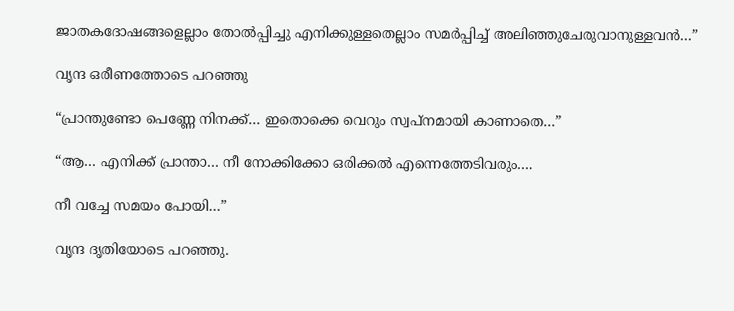ജാതകദോഷങ്ങളെല്ലാം തോൽപ്പിച്ചു എനിക്കുള്ളതെല്ലാം സമർപ്പിച്ച് അലിഞ്ഞുചേരുവാനുള്ളവൻ…”

വൃന്ദ ഒരീണത്തോടെ പറഞ്ഞു

“പ്രാന്തുണ്ടോ പെണ്ണേ നിനക്ക്… ഇതൊക്കെ വെറും സ്വപ്നമായി കാണാതെ…”

“ആ… എനിക്ക് പ്രാന്താ… നീ നോക്കിക്കോ ഒരിക്കൽ എന്നെത്തേടിവരും….

നീ വച്ചേ സമയം പോയി…”

വൃന്ദ ദൃതിയോടെ പറഞ്ഞു.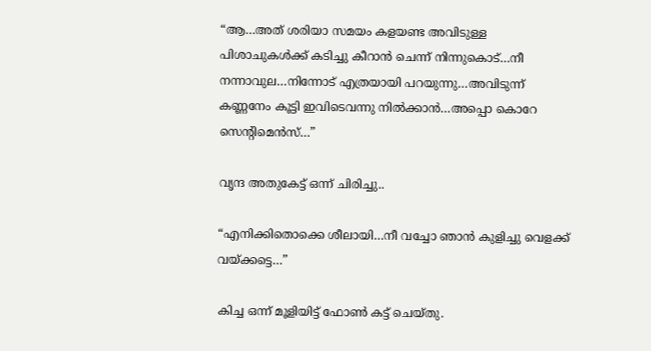“ആ…അത് ശരിയാ സമയം കളയണ്ട അവിടുള്ള പിശാചുകൾക്ക് കടിച്ചു കീറാൻ ചെന്ന് നിന്നുകൊട്…നീ നന്നാവുല…നിന്നോട് എത്രയായി പറയുന്നു…അവിടുന്ന് കണ്ണനേം കൂട്ടി ഇവിടെവന്നു നിൽക്കാൻ…അപ്പൊ കൊറേ സെന്റിമെൻസ്…”

വൃന്ദ അതുകേട്ട് ഒന്ന് ചിരിച്ചു..

“എനിക്കിതൊക്കെ ശീലായി…നീ വച്ചോ ഞാൻ കുളിച്ചു വെളക്ക് വയ്ക്കട്ടെ…”

കിച്ച ഒന്ന് മൂളിയിട്ട് ഫോൺ കട്ട്‌ ചെയ്തു.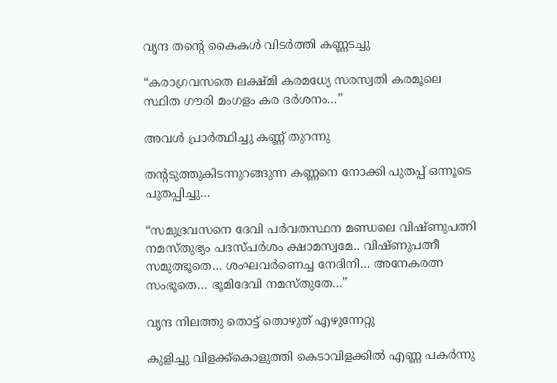വൃന്ദ തന്റെ കൈകൾ വിടർത്തി കണ്ണടച്ചു

“കരാഗ്രവസതെ ലക്ഷ്മി കരമധ്യേ സരസ്വതി കരമൂലെ സ്ഥിത ഗൗരി മംഗളം കര ദർശനം…”

അവൾ പ്രാർത്ഥിച്ചു കണ്ണ് തുറന്നു

തന്റടുത്തുകിടന്നുറങ്ങുന്ന കണ്ണനെ നോക്കി പുതപ്പ് ഒന്നൂടെ പുതപ്പിച്ചു…

“സമുദ്രവസനെ ദേവി പർവതസ്ഥന മണ്ഡലെ വിഷ്ണുപത്നി നമസ്തുഭ്യം പദസ്പർശം ക്ഷാമസ്വമേ.. വിഷ്ണുപത്നീ സമുത്ഭൂതെ… ശംഘവർണെച്ച നേദിനി… അനേകരത്ന സംഭൂതെ… ഭൂമിദേവി നമസ്തുതേ…”

വൃന്ദ നിലത്തു തൊട്ട് തൊഴുത് എഴുന്നേറ്റു

കുളിച്ചു വിളക്ക്കൊളുത്തി കെടാവിളക്കിൽ എണ്ണ പകർന്നു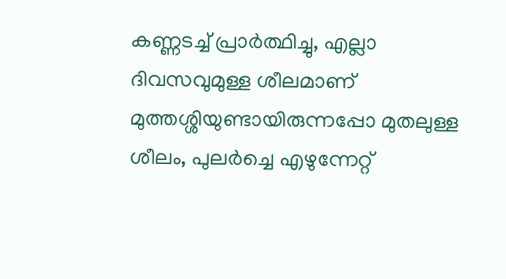കണ്ണടച്ച് പ്രാർത്ഥിച്ചു, എല്ലാ ദിവസവുമുള്ള ശീലമാണ് മുത്തശ്ശിയുണ്ടായിരുന്നപ്പോ മുതലുള്ള ശീലം, പുലർച്ചെ എഴുന്നേറ്റ്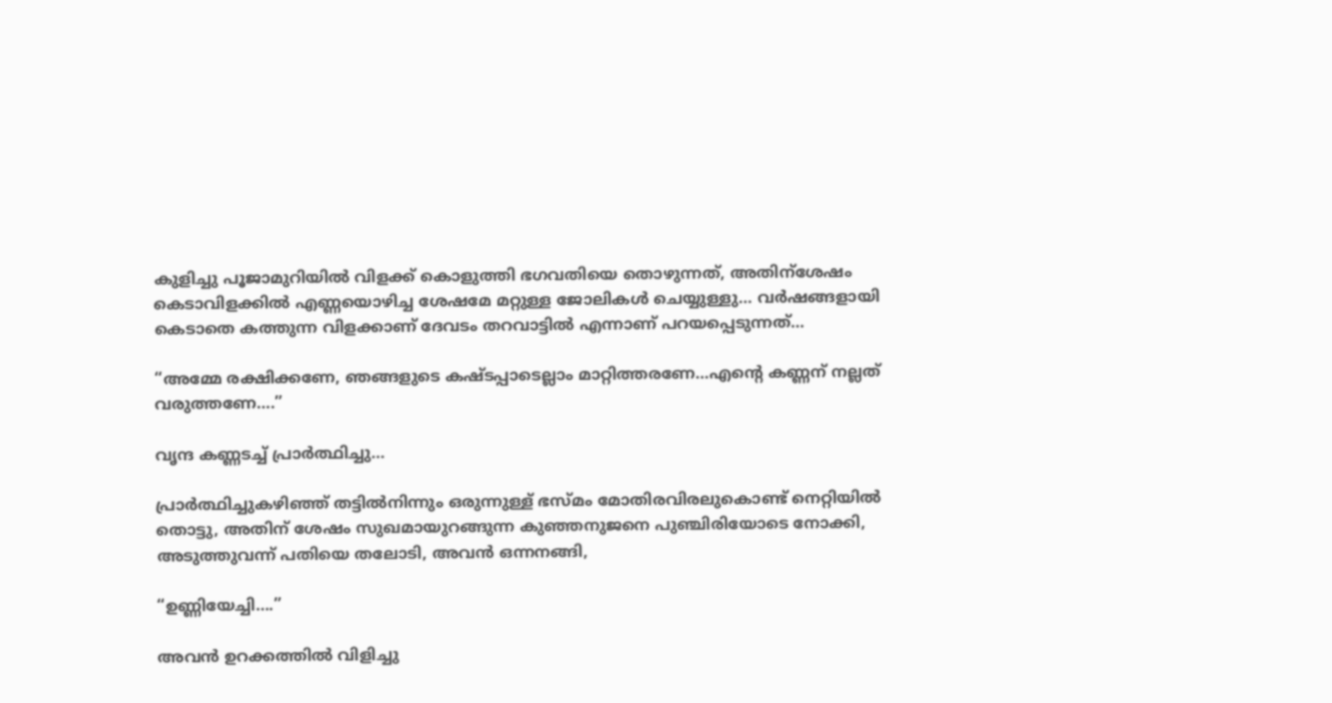കുളിച്ചു പൂജാമുറിയിൽ വിളക്ക് കൊളുത്തി ഭഗവതിയെ തൊഴുന്നത്, അതിന്ശേഷം കെടാവിളക്കിൽ എണ്ണയൊഴിച്ച ശേഷമേ മറ്റുള്ള ജോലികൾ ചെയ്യുള്ളു… വർഷങ്ങളായി കെടാതെ കത്തുന്ന വിളക്കാണ് ദേവടം തറവാട്ടിൽ എന്നാണ് പറയപ്പെടുന്നത്…

“അമ്മേ രക്ഷിക്കണേ, ഞങ്ങളുടെ കഷ്ടപ്പാടെല്ലാം മാറ്റിത്തരണേ…എന്റെ കണ്ണന് നല്ലത് വരുത്തണേ….”

വൃന്ദ കണ്ണടച്ച് പ്രാർത്ഥിച്ചു…

പ്രാർത്ഥിച്ചുകഴിഞ്ഞ് തട്ടിൽനിന്നും ഒരുന്നുള്ള് ഭസ്മം മോതിരവിരലുകൊണ്ട് നെറ്റിയിൽ തൊട്ടു, അതിന് ശേഷം സുഖമായുറങ്ങുന്ന കുഞ്ഞനുജനെ പുഞ്ചിരിയോടെ നോക്കി, അടുത്തുവന്ന് പതിയെ തലോടി, അവൻ ഒന്നനങ്ങി,

“ഉണ്ണിയേച്ചി….”

അവൻ ഉറക്കത്തിൽ വിളിച്ചു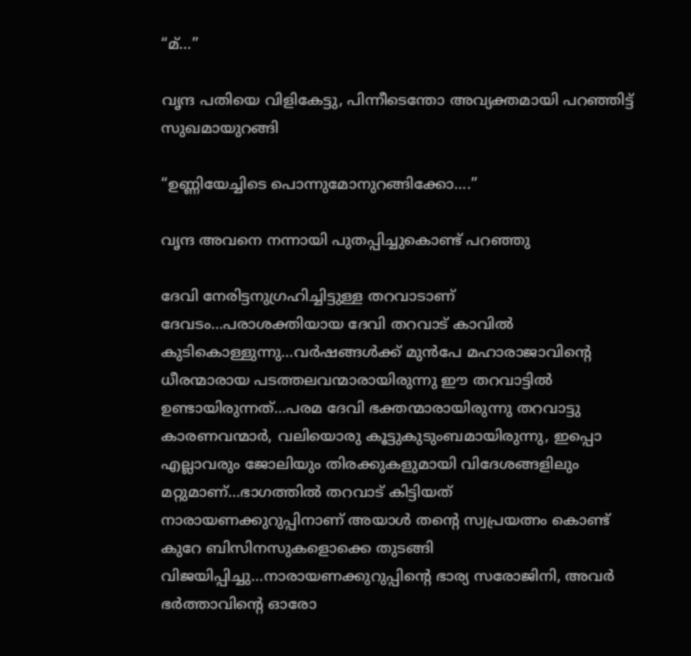“മ്…”

വൃന്ദ പതിയെ വിളികേട്ടു, പിന്നീടെന്തോ അവ്യക്തമായി പറഞ്ഞിട്ട് സുഖമായുറങ്ങി

“ഉണ്ണിയേച്ചിടെ പൊന്നുമോനുറങ്ങിക്കോ….”

വൃന്ദ അവനെ നന്നായി പുതപ്പിച്ചുകൊണ്ട് പറഞ്ഞു

ദേവി നേരിട്ടനുഗ്രഹിച്ചിട്ടുള്ള തറവാടാണ് ദേവടം…പരാശക്തിയായ ദേവി തറവാട് കാവിൽ കുടികൊള്ളുന്നു…വർഷങ്ങൾക്ക് മുൻപേ മഹാരാജാവിന്റെ ധീരന്മാരായ പടത്തലവന്മാരായിരുന്നു ഈ തറവാട്ടിൽ ഉണ്ടായിരുന്നത്…പരമ ദേവി ഭക്തന്മാരായിരുന്നു തറവാട്ടു കാരണവന്മാർ, വലിയൊരു കൂട്ടുകുടുംബമായിരുന്നു, ഇപ്പൊ എല്ലാവരും ജോലിയും തിരക്കുകളുമായി വിദേശങ്ങളിലും മറ്റുമാണ്…ഭാഗത്തിൽ തറവാട് കിട്ടിയത് നാരായണക്കുറുപ്പിനാണ് അയാൾ തന്റെ സ്വപ്രയത്നം കൊണ്ട് കുറേ ബിസിനസുകളൊക്കെ തുടങ്ങി വിജയിപ്പിച്ചു…നാരായണക്കുറുപ്പിന്റെ ഭാര്യ സരോജിനി, അവർ ഭർത്താവിന്റെ ഓരോ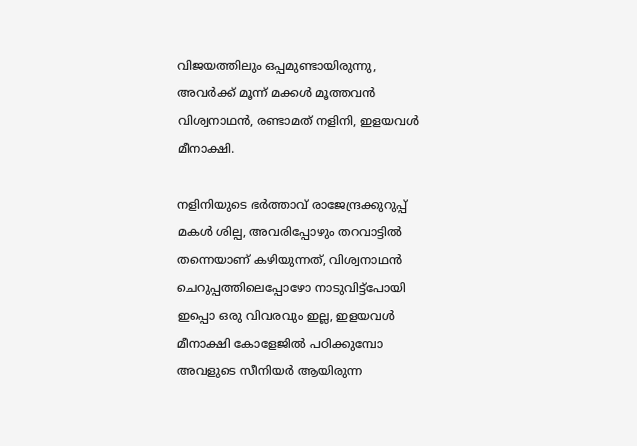വിജയത്തിലും ഒപ്പമുണ്ടായിരുന്നു, അവർക്ക് മൂന്ന് മക്കൾ മൂത്തവൻ വിശ്വനാഥൻ, രണ്ടാമത് നളിനി, ഇളയവൾ മീനാക്ഷി.

നളിനിയുടെ ഭർത്താവ് രാജേന്ദ്രക്കുറുപ്പ് മകൾ ശില്പ, അവരിപ്പോഴും തറവാട്ടിൽ തന്നെയാണ് കഴിയുന്നത്, വിശ്വനാഥൻ ചെറുപ്പത്തിലെപ്പോഴോ നാടുവിട്ട്പോയി ഇപ്പൊ ഒരു വിവരവും ഇല്ല, ഇളയവൾ മീനാക്ഷി കോളേജിൽ പഠിക്കുമ്പോ അവളുടെ സീനിയർ ആയിരുന്ന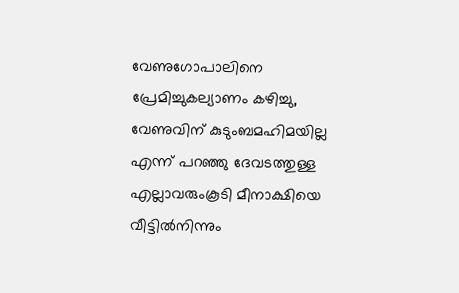വേണുഗോപാലിനെ പ്രേമിച്ചുകല്യാണം കഴിച്ചു, വേണുവിന് കുടുംബമഹിമയില്ല എന്ന് പറഞ്ഞു ദേവടത്തുള്ള എല്ലാവരുംകൂടി മീനാക്ഷിയെ വീട്ടിൽനിന്നും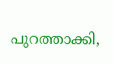പുറത്താക്കി,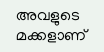അവളുടെ മക്കളാണ്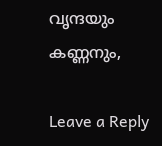വൃന്ദയും കണ്ണനും,

Leave a Reply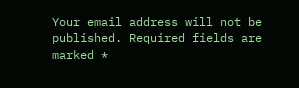Your email address will not be published. Required fields are marked *